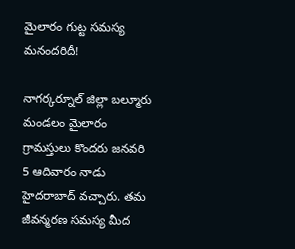మైలారం గుట్ట సమస్య మనందరిదీ!

నాగర్కర్నూల్ జిల్లా బల్మూరు మండలం మైలారం గ్రామస్తులు కొందరు జనవరి 5 ఆదివారం నాడు హైదరాబాద్ వచ్చారు. తమ జీవన్మరణ సమస్య మీద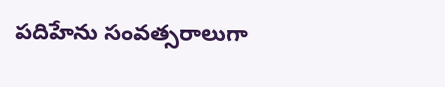పదిహేను సంవత్సరాలుగా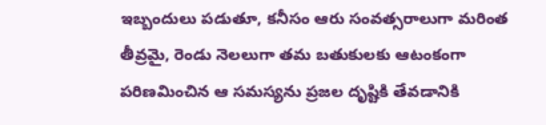ఇబ్బందులు పడుతూ, కనీసం ఆరు సంవత్సరాలుగా మరింత తీవ్రమై, రెండు నెలలుగా తమ బతుకులకు ఆటంకంగా పరిణమించిన ఆ సమస్యను ప్రజల దృష్టికి తేవడానికి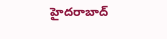హైదరాబాద్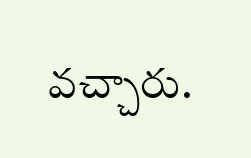వచ్చారు.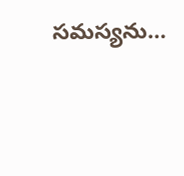సమస్యను…